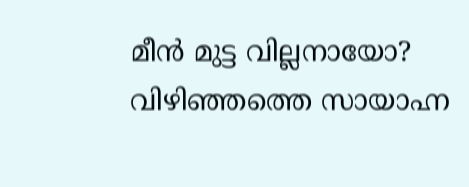മീൻ മുട്ട വില്ലനായോ? വിഴിഞ്ഞത്തെ സായാഹ്ന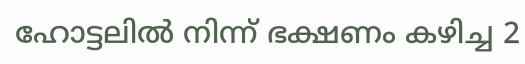ഹോട്ടലിൽ നിന്ന് ഭക്ഷണം കഴിച്ച 2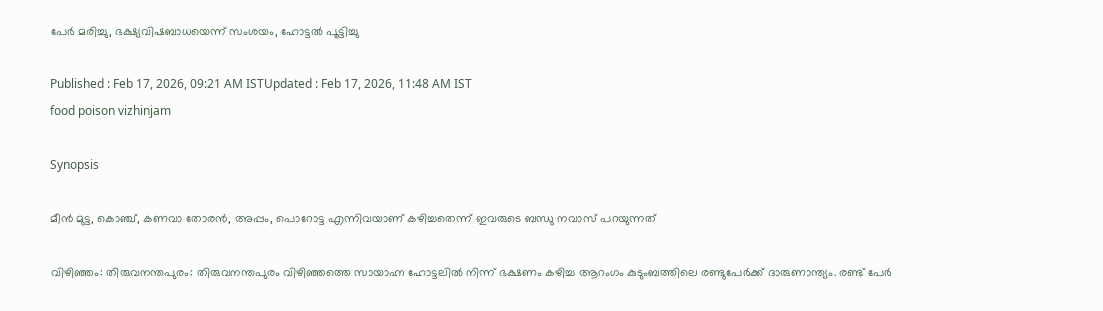പേർ മരിച്ചു, ഭക്ഷ്യവിഷബാധയെന്ന് സംശയം, ഹോട്ടൽ പൂട്ടിച്ചു

Published : Feb 17, 2026, 09:21 AM ISTUpdated : Feb 17, 2026, 11:48 AM IST
food poison vizhinjam

Synopsis

മീൻ മുട്ട, കൊഞ്ച്, കണവാ തോരൻ, അപ്പം, പൊറോട്ട എന്നിവയാണ് കഴിച്ചതെന്ന് ഇവരുടെ ബന്ധു നവാസ് പറയുന്നത്

വിഴിഞ്ഞം: തിരുവനന്തപുരം: തിരുവനന്തപുരം വിഴിഞ്ഞത്തെ സായാഹ്ന ഹോട്ടലിൽ നിന്ന് ഭക്ഷണം കഴിച്ച ആറംഗം കുടുംബത്തിലെ രണ്ടുപേർക്ക് ദാരുണാന്ത്യം. രണ്ട് പേർ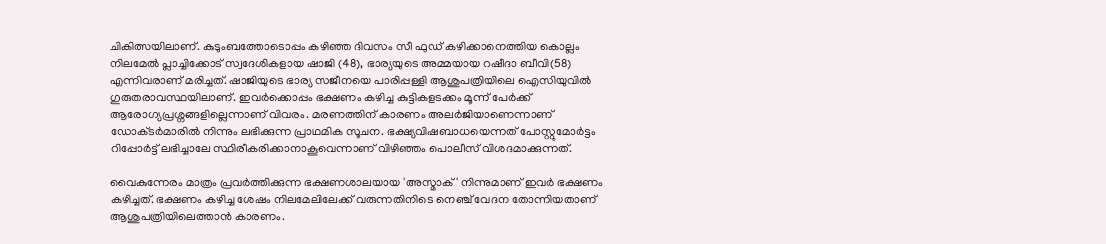ചികിത്സയിലാണ്. കുടുംബത്തോടൊപ്പം കഴിഞ്ഞ ദിവസം സീ ഫുഡ് കഴിക്കാനെത്തിയ കൊല്ലം നിലമേൽ പ്ലാച്ചിക്കോട് സ്വദേശികളായ ഷാജി (48), ഭാര്യയുടെ അമ്മയായ റഷീദാ ബീവി(58) എന്നിവരാണ് മരിച്ചത്. ഷാജിയുടെ ഭാര്യ സജീനയെ പാരിപ്പള്ളി ആശുപത്രിയിലെ ഐസിയുവിൽ ഗുരുതരാവസ്ഥയിലാണ്. ഇവർക്കൊപ്പം ഭക്ഷണം കഴിച്ച കുട്ടികളടക്കം മൂന്ന് പേർക്ക് ആരോഗ്യപ്രശ്നങ്ങളില്ലെന്നാണ് വിവരം. മരണത്തിന് കാരണം അലർജിയാണെന്നാണ് ഡോക്‌ടർമാരിൽ നിന്നും ലഭിക്കുന്ന പ്രാഥമിക സൂചന. ഭക്ഷ്യവിഷബാധയെന്നത് പോസ്റ്റുമോർട്ടം റിപ്പോർട്ട് ലഭിച്ചാലേ സ്ഥിരീകരിക്കാനാകൂവെന്നാണ് വിഴിഞ്ഞം പൊലീസ് വിശദമാക്കുന്നത്.

വൈകുന്നേരം മാത്രം പ്രവർത്തിക്കുന്ന ഭക്ഷണശാലയായ 'അസ്മാക്' നിന്നുമാണ് ഇവർ ഭക്ഷണം കഴിച്ചത്. ഭക്ഷണം കഴിച്ച ശേഷം നിലമേലിലേക്ക് വരുന്നതിനിടെ നെഞ്ച് വേദന തോന്നിയതാണ് ആശുപത്രിയിലെത്താൻ കാരണം.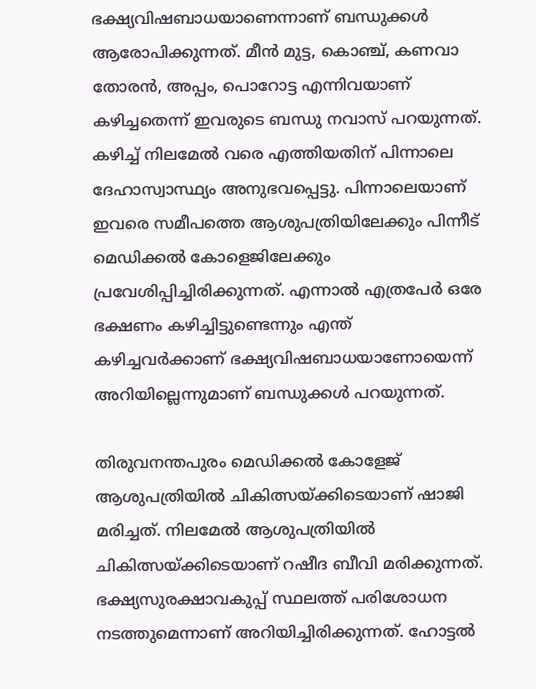ഭക്ഷ്യവിഷബാധയാണെന്നാണ് ബന്ധുക്കൾ ആരോപിക്കുന്നത്. മീൻ മുട്ട, കൊഞ്ച്, കണവാ തോരൻ, അപ്പം, പൊറോട്ട എന്നിവയാണ് കഴിച്ചതെന്ന് ഇവരുടെ ബന്ധു നവാസ് പറയുന്നത്. കഴിച്ച് നിലമേൽ വരെ എത്തിയതിന് പിന്നാലെ ദേഹാസ്വാസ്ഥ്യം അനുഭവപ്പെട്ടു. പിന്നാലെയാണ് ഇവരെ സമീപത്തെ ആശുപത്രിയിലേക്കും പിന്നീട് മെഡിക്കൽ കോളെജിലേക്കും പ്രവേശിപ്പിച്ചിരിക്കുന്നത്. എന്നാൽ എത്രപേർ ഒരേ ഭക്ഷണം കഴിച്ചിട്ടുണ്ടെന്നും എന്ത് കഴിച്ചവർക്കാണ് ഭക്ഷ്യവിഷബാധയാണോയെന്ന് അറിയില്ലെന്നുമാണ് ബന്ധുക്കൾ പറയുന്നത്.

തിരുവനന്തപുരം മെഡിക്കൽ കോളേജ് ആശുപത്രിയിൽ ചികിത്സയ്ക്കിടെയാണ് ഷാജി മരിച്ചത്. നിലമേൽ ആശുപത്രിയിൽ ചികിത്സയ്ക്കിടെയാണ് റഷീദ ബീവി മരിക്കുന്നത്. ഭക്ഷ്യസുരക്ഷാവകുപ്പ് സ്ഥലത്ത് പരിശോധന നടത്തുമെന്നാണ് അറിയിച്ചിരിക്കുന്നത്. ഹോട്ടൽ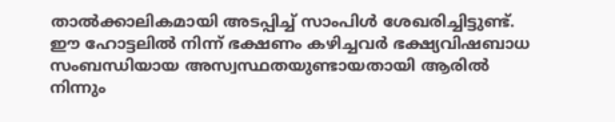താൽക്കാലികമായി അടപ്പിച്ച് സാംപിൾ ശേഖരിച്ചിട്ടുണ്ട്.  ഈ ഹോട്ടലിൽ നിന്ന് ഭക്ഷണം കഴിച്ചവർ ഭക്ഷ്യവിഷബാധ സംബന്ധിയായ അസ്വസ്ഥതയുണ്ടായതായി ആരിൽ നിന്നും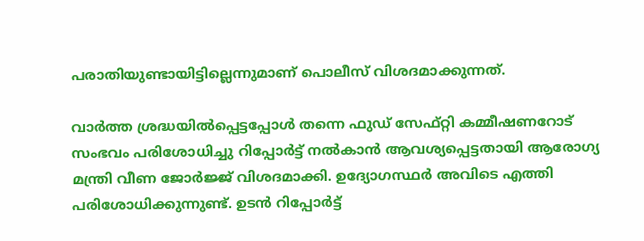പരാതിയുണ്ടായിട്ടില്ലെന്നുമാണ് പൊലീസ് വിശദമാക്കുന്നത്.

വാർത്ത ശ്രദ്ധയിൽപ്പെട്ടപ്പോൾ തന്നെ ഫുഡ് സേഫ്റ്റി കമ്മീഷണറോട് സംഭവം പരിശോധിച്ചു റിപ്പോർട്ട് നൽകാൻ ആവശ്യപ്പെട്ടതായി ആരോഗ്യ മന്ത്രി വീണ ജോർജ്ജ് വിശദമാക്കി. ഉദ്യോഗസ്ഥർ അവിടെ എത്തി പരിശോധിക്കുന്നുണ്ട്. ഉടൻ റിപ്പോർട്ട്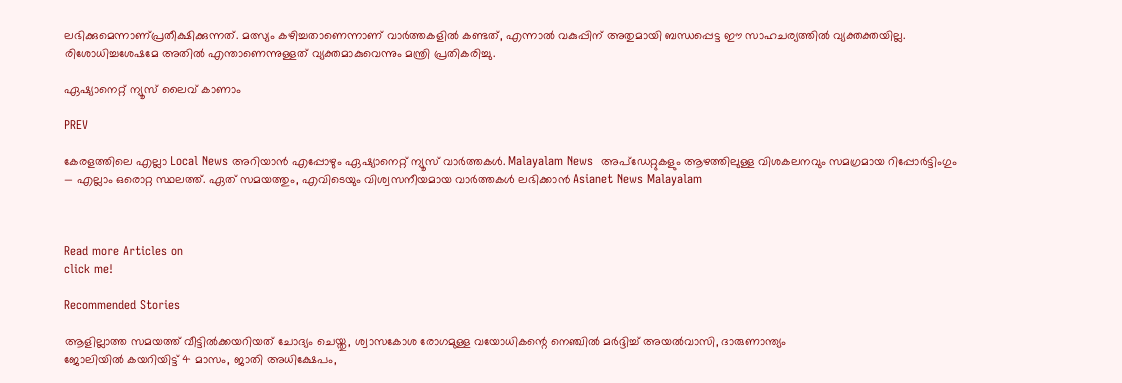ലഭിക്കുമെന്നാണ്പ്രതീക്ഷിക്കുന്നത്. മത്സ്യം കഴിച്ചതാണെന്നാണ് വാർത്തകളിൽ കണ്ടത്, എന്നാൽ വകുപ്പിന് അതുമായി ബന്ധപ്പെട്ട ഈ സാഹചര്യത്തിൽ വ്യക്തക്തയില്ല. രിശോധിച്ചശേഷമേ അതിൽ എന്താണെന്നുള്ളത് വ്യക്തമാകുവെന്നും മന്ത്രി പ്രതികരിച്ചു.

ഏഷ്യാനെറ്റ് ന്യൂസ് ലൈവ് കാണാം

PREV

കേരളത്തിലെ എല്ലാ Local News അറിയാൻ എപ്പോഴും ഏഷ്യാനെറ്റ് ന്യൂസ് വാർത്തകൾ. Malayalam News  അപ്‌ഡേറ്റുകളും ആഴത്തിലുള്ള വിശകലനവും സമഗ്രമായ റിപ്പോർട്ടിംഗും — എല്ലാം ഒരൊറ്റ സ്ഥലത്ത്. ഏത് സമയത്തും, എവിടെയും വിശ്വസനീയമായ വാർത്തകൾ ലഭിക്കാൻ Asianet News Malayalam



Read more Articles on
click me!

Recommended Stories

ആളില്ലാത്ത സമയത്ത് വീട്ടില്‍ക്കയറിയത് ചോദ്യം ചെയ്തു, ശ്വാസകോശ രോഗമുള്ള വയോധികന്റെ നെഞ്ചിൽ മർദ്ദിച്ച് അയൽവാസി, ദാരുണാന്ത്യം
ജോലിയിൽ കയറിയിട്ട് 4 മാസം, ജാതി അധിക്ഷേപം,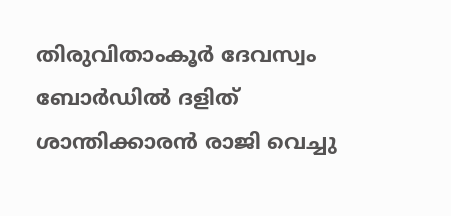തിരുവിതാംകൂർ ദേവസ്വം ബോർഡിൽ ദളിത് ശാന്തിക്കാരൻ രാജി വെച്ചു